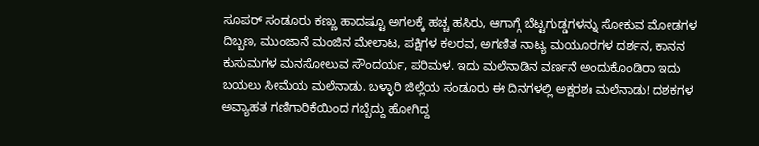ಸೂಪರ್ ಸಂಡೂರು ಕಣ್ಣು ಹಾದಷ್ಟೂ ಅಗಲಕ್ಕೆ ಹಚ್ಚ ಹಸಿರು, ಆಗಾಗ್ಗೆ ಬೆಟ್ಟಗುಡ್ಡಗಳನ್ನು ಸೋಕುವ ಮೋಡಗಳ ದಿಬ್ಬಣ, ಮುಂಜಾನೆ ಮಂಜಿನ ಮೇಲಾಟ, ಪಕ್ಷಿಗಳ ಕಲರವ, ಅಗಣಿತ ನಾಟ್ಯ ಮಯೂರಗಳ ದರ್ಶನ, ಕಾನನ ಕುಸುಮಗಳ ಮನಸೋಲುವ ಸೌಂದರ್ಯ, ಪರಿಮಳ. ಇದು ಮಲೆನಾಡಿನ ವರ್ಣನೆ ಅಂದುಕೊಂಡಿರಾ ಇದು ಬಯಲು ಸೀಮೆಯ ಮಲೆನಾಡು. ಬಳ್ಳಾರಿ ಜಿಲ್ಲೆಯ ಸಂಡೂರು ಈ ದಿನಗಳಲ್ಲಿ ಅಕ್ಷರಶಃ ಮಲೆನಾಡು! ದಶಕಗಳ ಅವ್ಯಾಹತ ಗಣಿಗಾರಿಕೆಯಿಂದ ಗಬ್ಬೆದ್ದು ಹೋಗಿದ್ದ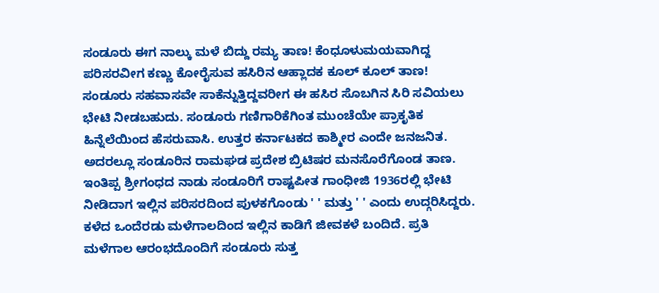ಸಂಡೂರು ಈಗ ನಾಲ್ಕು ಮಳೆ ಬಿದ್ದು ರಮ್ಯ ತಾಣ! ಕೆಂಧೂಳುಮಯವಾಗಿದ್ದ ಪರಿಸರವೀಗ ಕಣ್ಣು ಕೋರೈಸುವ ಹಸಿರಿನ ಆಹ್ಲಾದಕ ಕೂಲ್ ಕೂಲ್ ತಾಣ! ಸಂಡೂರು ಸಹವಾಸವೇ ಸಾಕೆನ್ನುತ್ತಿದ್ದವರೀಗ ಈ ಹಸಿರ ಸೊಬಗಿನ ಸಿರಿ ಸವಿಯಲು ಭೇಟಿ ನೀಡಬಹುದು. ಸಂಡೂರು ಗಣಿಗಾರಿಕೆಗಿಂತ ಮುಂಚೆಯೇ ಪ್ರಾಕೃತಿಕ ಹಿನ್ನೆಲೆಯಿಂದ ಹೆಸರುವಾಸಿ. ಉತ್ತರ ಕರ್ನಾಟಕದ ಕಾಶ್ಮೀರ ಎಂದೇ ಜನಜನಿತ. ಅದರಲ್ಲೂ ಸಂಡೂರಿನ ರಾಮಘಡ ಪ್ರದೇಶ ಬ್ರಿಟಿಷರ ಮನಸೊರೆಗೊಂಡ ತಾಣ. ಇಂತಿಪ್ಪ ಶ್ರೀಗಂಧದ ನಾಡು ಸಂಡೂರಿಗೆ ರಾಷ್ಟಪೀತ ಗಾಂಧೀಜಿ 1936ರಲ್ಲಿ ಭೇಟಿ ನೀಡಿದಾಗ ಇಲ್ಲಿನ ಪರಿಸರದಿಂದ ಪುಳಕಗೊಂಡು ' ' ಮತ್ತು ' ' ಎಂದು ಉದ್ಗರಿಸಿದ್ದರು. ಕಳೆದ ಒಂದೆರಡು ಮಳೆಗಾಲದಿಂದ ಇಲ್ಲಿನ ಕಾಡಿಗೆ ಜೀವಕಳೆ ಬಂದಿದೆ. ಪ್ರತಿ ಮಳೆಗಾಲ ಆರಂಭದೊಂದಿಗೆ ಸಂಡೂರು ಸುತ್ತ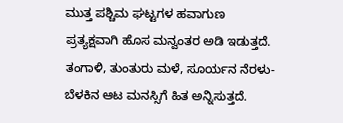ಮುತ್ತ ಪಶ್ಚಿಮ ಘಟ್ಟಗಳ ಹವಾಗುಣ ಪ್ರತ್ಯಕ್ಷವಾಗಿ ಹೊಸ ಮನ್ವಂತರ ಅಡಿ ಇಡುತ್ತದೆ. ತಂಗಾಳಿ, ತುಂತುರು ಮಳೆ, ಸೂರ್ಯನ ನೆರಳು-ಬೆಳಕಿನ ಆಟ ಮನಸ್ಸಿಗೆ ಹಿತ ಅನ್ನಿಸುತ್ತದೆ.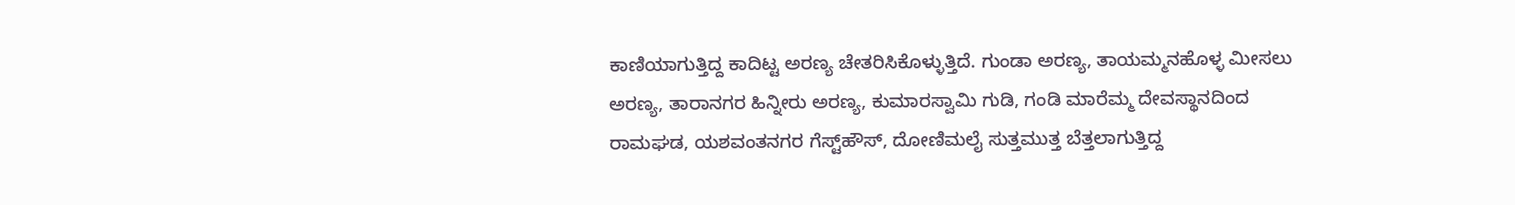ಕಾಣಿಯಾಗುತ್ತಿದ್ದ ಕಾದಿಟ್ಟ ಅರಣ್ಯ ಚೇತರಿಸಿಕೊಳ್ಳುತ್ತಿದೆ. ಗುಂಡಾ ಅರಣ್ಯ, ತಾಯಮ್ಮನಹೊಳ್ಳ ಮೀಸಲು ಅರಣ್ಯ, ತಾರಾನಗರ ಹಿನ್ನೀರು ಅರಣ್ಯ, ಕುಮಾರಸ್ವಾಮಿ ಗುಡಿ, ಗಂಡಿ ಮಾರೆಮ್ಮ ದೇವಸ್ಥಾನದಿಂದ ರಾಮಘಡ, ಯಶವಂತನಗರ ಗೆಸ್ಟ್‌ಹೌಸ್, ದೋಣಿಮಲೈ ಸುತ್ತಮುತ್ತ ಬೆತ್ತಲಾಗುತ್ತಿದ್ದ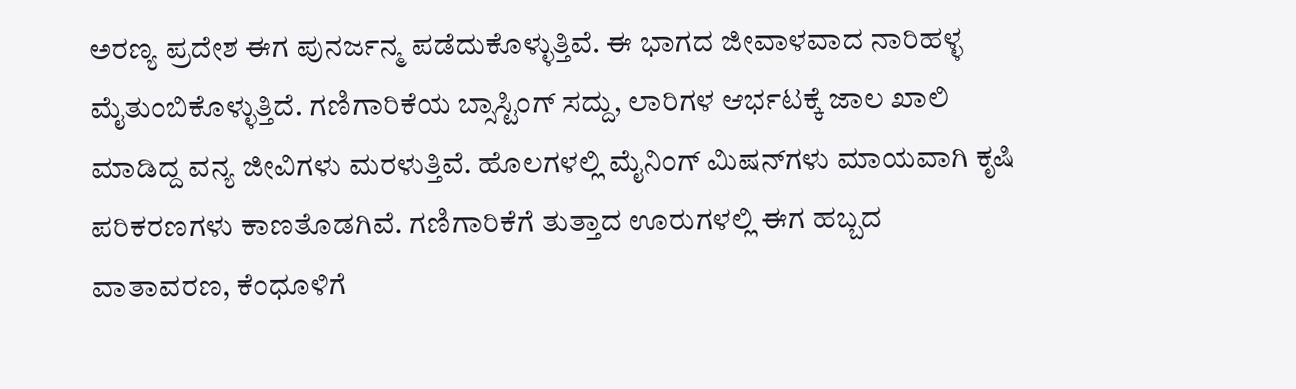ಅರಣ್ಯ ಪ್ರದೇಶ ಈಗ ಪುನರ್ಜನ್ಮ ಪಡೆದುಕೊಳ್ಳುತ್ತಿವೆ. ಈ ಭಾಗದ ಜೀವಾಳವಾದ ನಾರಿಹಳ್ಳ ಮೈತುಂಬಿಕೊಳ್ಳುತ್ತಿದೆ. ಗಣಿಗಾರಿಕೆಯ ಬ್ಸಾಸ್ಟಿಂಗ್ ಸದ್ದು, ಲಾರಿಗಳ ಆರ್ಭಟಕ್ಕೆ ಜಾಲ ಖಾಲಿ ಮಾಡಿದ್ದ ವನ್ಯ ಜೀವಿಗಳು ಮರಳುತ್ತಿವೆ. ಹೊಲಗಳಲ್ಲಿ ಮೈನಿಂಗ್ ಮಿಷನ್‌ಗಳು ಮಾಯವಾಗಿ ಕೃಷಿ ಪರಿಕರಣಗಳು ಕಾಣತೊಡಗಿವೆ. ಗಣಿಗಾರಿಕೆಗೆ ತುತ್ತಾದ ಊರುಗಳಲ್ಲಿ ಈಗ ಹಬ್ಬದ ವಾತಾವರಣ, ಕೆಂಧೂಳಿಗೆ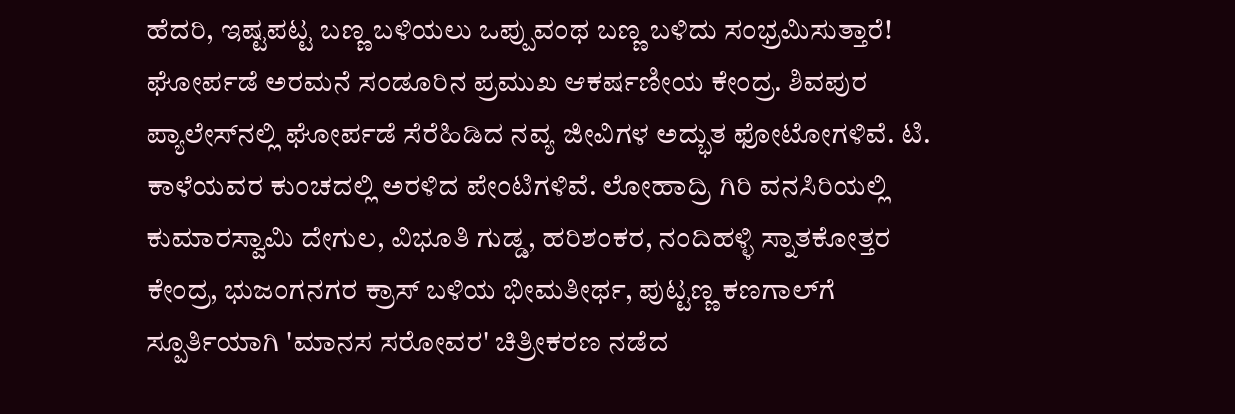ಹೆದರಿ, ಇಷ್ಟಪಟ್ಟ ಬಣ್ಣ ಬಳಿಯಲು ಒಪ್ಪುವಂಥ ಬಣ್ಣ ಬಳಿದು ಸಂಭ್ರಮಿಸುತ್ತಾರೆ! ಘೋರ್ಪಡೆ ಅರಮನೆ ಸಂಡೂರಿನ ಪ್ರಮುಖ ಆಕರ್ಷಣೀಯ ಕೇಂದ್ರ. ಶಿವಪುರ ಪ್ಯಾಲೇಸ್‌ನಲ್ಲಿ ಘೋರ್ಪಡೆ ಸೆರೆಹಿಡಿದ ನವ್ಯ ಜೀವಿಗಳ ಅದ್ಭುತ ಫೋಟೋಗಳಿವೆ. ಟಿ. ಕಾಳೆಯವರ ಕುಂಚದಲ್ಲಿ ಅರಳಿದ ಪೇಂಟಿಗಳಿವೆ. ಲೋಹಾದ್ರಿ ಗಿರಿ ವನಸಿರಿಯಲ್ಲಿ ಕುಮಾರಸ್ವಾಮಿ ದೇಗುಲ, ವಿಭೂತಿ ಗುಡ್ಡ, ಹರಿಶಂಕರ, ನಂದಿಹಳ್ಳಿ ಸ್ನಾತಕೋತ್ತರ ಕೇಂದ್ರ, ಭುಜಂಗನಗರ ಕ್ರಾಸ್ ಬಳಿಯ ಭೀಮತೀರ್ಥ, ಪುಟ್ಟಣ್ಣ ಕಣಗಾಲ್‌ಗೆ ಸ್ಪೂರ್ತಿಯಾಗಿ 'ಮಾನಸ ಸರೋವರ' ಚಿತ್ರೀಕರಣ ನಡೆದ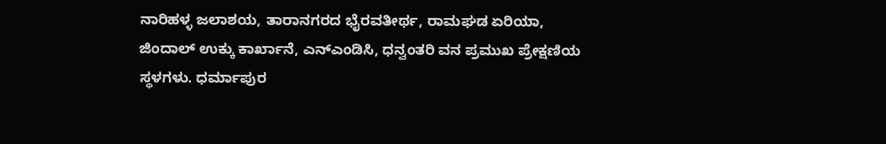ನಾರಿಹಳ್ಳ ಜಲಾಶಯ, ತಾರಾನಗರದ ಭೈರವತೀರ್ಥ, ರಾಮಘಡ ಏರಿಯಾ, ಜಿಂದಾಲ್ ಉಕ್ಕು ಕಾರ್ಖಾನೆ, ಎನ್‌ಎಂಡಿಸಿ, ಧನ್ವಂತರಿ ವನ ಪ್ರಮುಖ ಪ್ರೇಕ್ಷಣಿಯ ಸ್ಥಳಗಳು. ಧರ್ಮಾಪುರ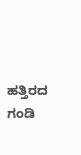ಹತ್ತಿರದ ಗಂಡಿ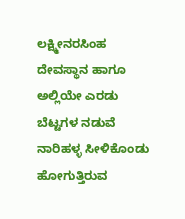ಲಕ್ಷ್ಮೀನರಸಿಂಹ ದೇವಸ್ಥಾನ ಹಾಗೂ ಅಲ್ಲಿಯೇ ಎರಡು ಬೆಟ್ಟಗಳ ನಡುವೆ ನಾರಿಹಳ್ಳ ಸೀಳಿಕೊಂಡು ಹೋಗುತ್ತಿರುವ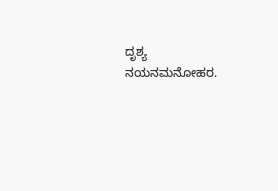ದೃಶ್ಯ ನಯನಮನೋಹರ.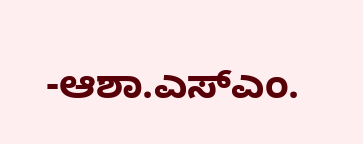-ಆಶಾ.ಎಸ್‌ಎಂ.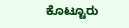ಕೊಟ್ಟೂರು